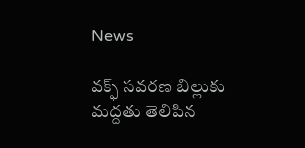News

వక్ఫ్ సవరణ బిల్లుకు మద్దతు తెలిపిన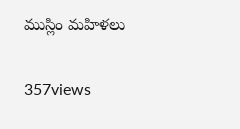ముస్లిం మహిళలు

357views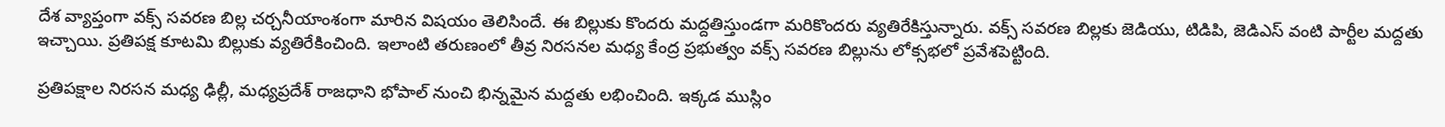దేశ వ్యాప్తంగా వక్స్ సవరణ బిల్ల చర్చనీయాంశంగా మారిన విషయం తెలిసిందే. ఈ బిల్లుకు కొందరు మద్దతిస్తుండగా మరికొందరు వ్యతిరేకిస్తున్నారు. వక్స్ సవరణ బిల్లకు జెడియు, టిడిపి, జెడిఎస్ వంటి పార్టీల మద్దతు ఇచ్చాయి. ప్రతిపక్ష కూటమి బిల్లుకు వ్యతిరేకించింది. ఇలాంటి తరుణంలో తీవ్ర నిరసనల మధ్య కేంద్ర ప్రభుత్వం వక్స్ సవరణ బిల్లును లోక్సభలో ప్రవేశపెట్టింది.

ప్రతిపక్షాల నిరసన మధ్య ఢిల్లీ, మధ్యప్రదేశ్ రాజధాని భోపాల్ నుంచి భిన్నమైన మద్దతు లభించింది. ఇక్కడ ముస్లిం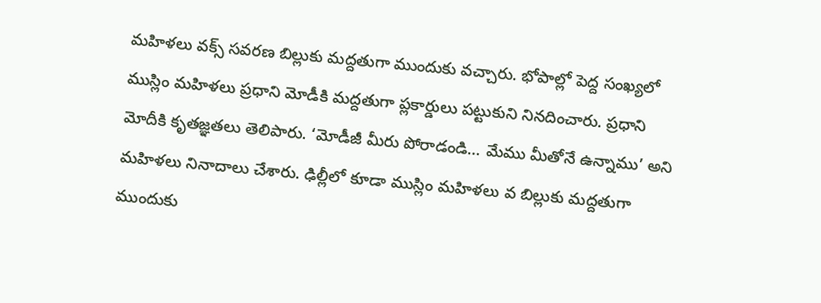మహిళలు వక్స్ సవరణ బిల్లుకు మద్దతుగా ముందుకు వచ్చారు. భోపాల్లో పెద్ద సంఖ్యలో ముస్లిం మహిళలు ప్రధాని మోడీకి మద్దతుగా ప్లకార్డులు పట్టుకుని నినదించారు. ప్రధాని మోదీకి కృతజ్ఞతలు తెలిపారు. ‘మోడీజీ మీరు పోరాడండి… మేము మీతోనే ఉన్నాము’ అని మహిళలు నినాదాలు చేశారు. ఢిల్లీలో కూడా ముస్లిం మహిళలు వ బిల్లుకు మద్దతుగా ముందుకు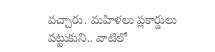వచ్చారు. మహిళలు ప్లకార్డులు పట్టుకుని.. వాటిలో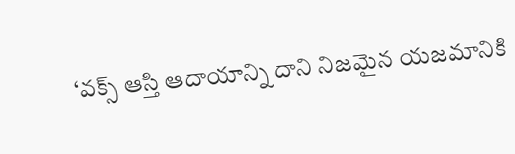‘వక్స్ ఆస్తి ఆదాయాన్ని దాని నిజమైన యజమానికి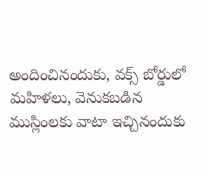అందించినందుకు, వక్స్ బోర్డులో మహిళలు, వెనుకబడిన ముస్లింలకు వాటా ఇచ్చినందుకు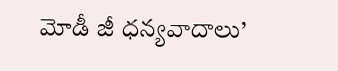మోడీ జీ ధన్యవాదాలు’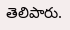తెలిపారు.